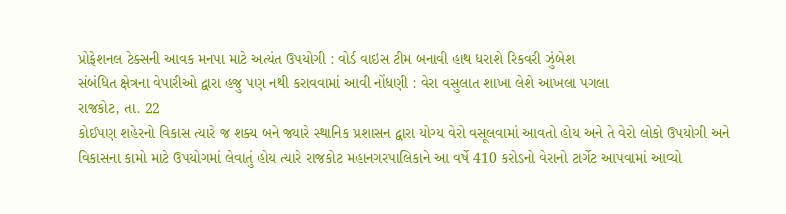પ્રોફેશનલ ટેક્સની આવક મનપા માટે અત્યંત ઉપયોગી : વોર્ડ વાઇસ ટીમ બનાવી હાથ ધરાશે રિકવરી ઝુંબેશ
સંબંધિત ક્ષેત્રના વેપારીઓ દ્વારા હજુ પણ નથી કરાવવામાં આવી નોંધણી : વેરા વસુલાત શાખા લેશે આખલા પગલા
રાજકોટ, તા. 22
કોઈપણ શહેરનો વિકાસ ત્યારે જ શક્ય બને જ્યારે સ્થાનિક પ્રશાસન દ્વારા યોગ્ય વેરો વસૂલવામાં આવતો હોય અને તે વેરો લોકો ઉપયોગી અને વિકાસના કામો માટે ઉપયોગમાં લેવાતું હોય ત્યારે રાજકોટ મહાનગરપાલિકાને આ વર્ષે 410 કરોડનો વેરાનો ટાર્ગેટ આપવામાં આવ્યો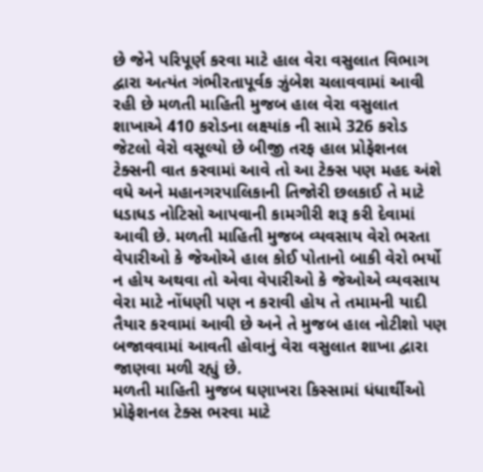છે જેને પરિપૂર્ણ કરવા માટે હાલ વેરા વસુલાત વિભાગ દ્વારા અત્યંત ગંભીરતાપૂર્વક ઝુંબેશ ચલાવવામાં આવી રહી છે મળતી માહિતી મુજબ હાલ વેરા વસુલાત શાખાએ 410 કરોડના લક્ષ્યાંક ની સામે 326 કરોડ જેટલો વેરો વસૂલ્યો છે બીજી તરફ હાલ પ્રોફેશનલ ટેક્સની વાત કરવામાં આવે તો આ ટેક્સ પણ મહદ અંશે વધે અને મહાનગરપાલિકાની તિજોરી છલકાઈ તે માટે ધડાધડ નોટિસો આપવાની કામગીરી શરૂ કરી દેવામાં આવી છે. મળતી માહિતી મુજબ વ્યવસાય વેરો ભરતા વેપારીઓ કે જેઓએ હાલ કોઈ પોતાનો બાકી વેરો ભર્યો ન હોય અથવા તો એવા વેપારીઓ કે જેઓએ વ્યવસાય વેરા માટે નોંધણી પણ ન કરાવી હોય તે તમામની યાદી તૈયાર કરવામાં આવી છે અને તે મુજબ હાલ નોટીશો પણ બજાવવામાં આવતી હોવાનું વેરા વસુલાત શાખા દ્વારા જાણવા મળી રહ્યું છે.
મળતી માહિતી મુજબ ઘણાખરા કિસ્સામાં ધંધાર્થીઓ પ્રોફેશનલ ટેક્સ ભરવા માટે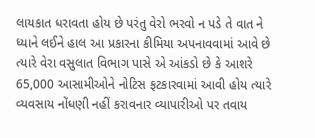લાયકાત ધરાવતા હોય છે પરંતુ વેરો ભરવો ન પડે તે વાત ને ધ્યાને લઈને હાલ આ પ્રકારના કીમિયા અપનાવવામાં આવે છે ત્યારે વેરા વસુલાત વિભાગ પાસે એ આંકડો છે કે આશરે 65,000 આસામીઓને નોટિસ ફટકારવામાં આવી હોય ત્યારે વ્યવસાય નોંધણી નહીં કરાવનાર વ્યાપારીઓ પર તવાય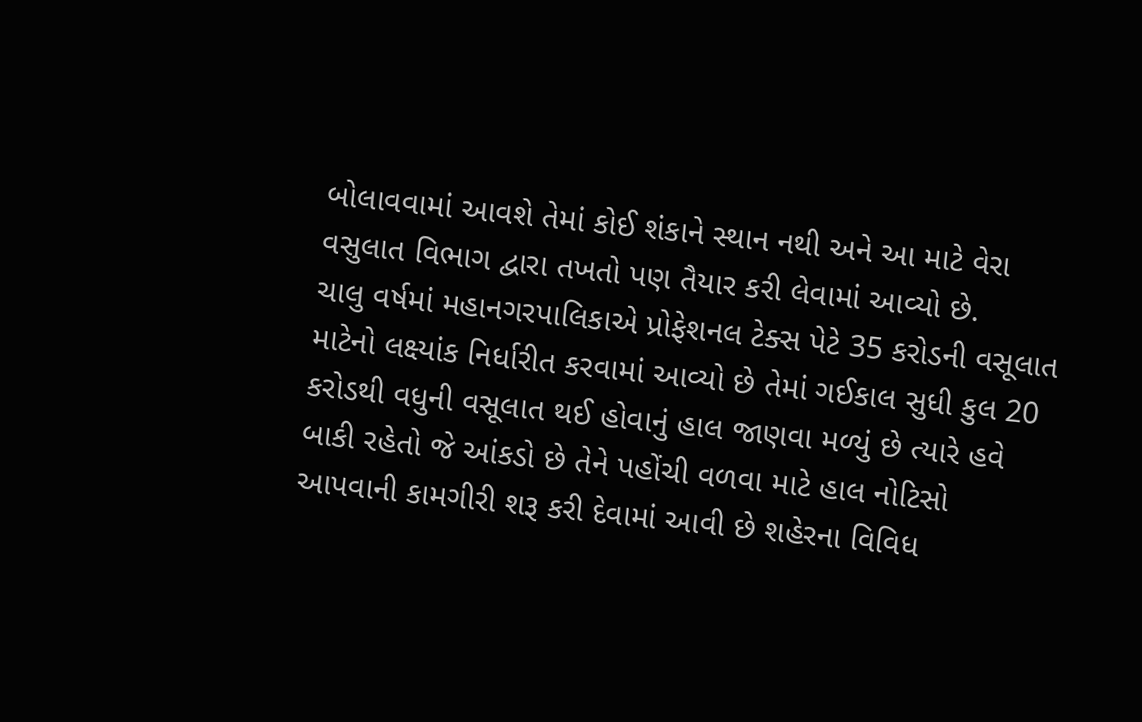બોલાવવામાં આવશે તેમાં કોઈ શંકાને સ્થાન નથી અને આ માટે વેરા વસુલાત વિભાગ દ્વારા તખતો પણ તૈયાર કરી લેવામાં આવ્યો છે.
ચાલુ વર્ષમાં મહાનગરપાલિકાએ પ્રોફેશનલ ટેક્સ પેટે 35 કરોડની વસૂલાત માટેનો લક્ષ્યાંક નિર્ધારીત કરવામાં આવ્યો છે તેમાં ગઈકાલ સુધી કુલ 20 કરોડથી વધુની વસૂલાત થઈ હોવાનું હાલ જાણવા મળ્યું છે ત્યારે હવે બાકી રહેતો જે આંકડો છે તેને પહોંચી વળવા માટે હાલ નોટિસો આપવાની કામગીરી શરૂ કરી દેવામાં આવી છે શહેરના વિવિધ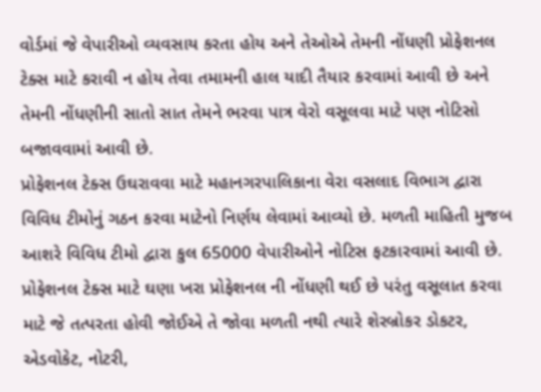વોર્ડમાં જે વેપારીઓ વ્યવસાય કરતા હોય અને તેઓએ તેમની નોંધણી પ્રોફેશનલ ટેક્સ માટે કરાવી ન હોય તેવા તમામની હાલ યાદી તૈયાર કરવામાં આવી છે અને તેમની નોંધણીની સાતો સાત તેમને ભરવા પાત્ર વેરો વસૂલવા માટે પણ નોટિસો બજાવવામાં આવી છે.
પ્રોફેશનલ ટેક્સ ઉઘરાવવા માટે મહાનગરપાલિકાના વેરા વસલાદ વિભાગ દ્વારા વિવિધ ટીમોનું ગઠન કરવા માટેનો નિર્ણય લેવામાં આવ્યો છે. મળતી માહિતી મુજબ આશરે વિવિધ ટીમો દ્વારા કુલ 65000 વેપારીઓને નોટિસ ફટકારવામાં આવી છે. પ્રોફેશનલ ટેક્સ માટે ઘણા ખરા પ્રોફેશનલ ની નોંધણી થઈ છે પરંતુ વસૂલાત કરવા માટે જે તત્પરતા હોવી જોઈએ તે જોવા મળતી નથી ત્યારે શેરબ્રોકર ડોકટર, એડવોકેટ, નોટરી,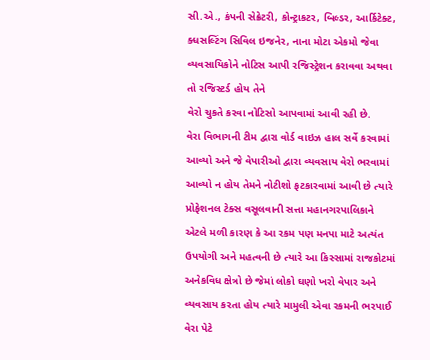સી.એ., કંપની સેક્રેટરી, કોન્ટ્રાકટર, બિલ્ડર, આર્કિટેક્ટ, ક્ધસલ્ટિંગ સિવિલ ઇજનેર, નાના મોટા એકમો જેવા વ્યવસાયિકોને નોટિસ આપી રજિસ્ટ્રેશન કરાવવા અથવા તો રજિસ્ટર્ડ હોય તેને
વેરો ચુકતે કરવા નોટિસો આપવામાં આવી રહી છે.
વેરા વિભાગની ટીમ દ્વારા વોર્ડ વાઇઝ હાલ સર્વે કરવામાં આવ્યો અને જે વેપારીઓ દ્વારા વ્યવસાય વેરો ભરવામાં આવ્યો ન હોય તેમને નોટીશો ફટકારવામાં આવી છે ત્યારે પ્રોફેશનલ ટેક્સ વસૂલવાની સત્તા મહાનગરપાલિકાને એટલે મળી કારણ કે આ રકમ પણ મનપા માટે અત્યંત ઉપયોગી અને મહત્વની છે ત્યારે આ કિસ્સામાં રાજકોટમાં અનેકવિધ ક્ષેત્રો છે જેમાં લોકો ઘણો ખરો વેપાર અને વ્યવસાય કરતા હોય ત્યારે મામુલી એવા રકમની ભરપાઈ વેરા પેટે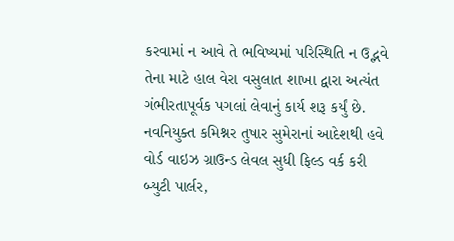કરવામાં ન આવે તે ભવિષ્યમાં પરિસ્થિતિ ન ઉદ્ભવે તેના માટે હાલ વેરા વસુલાત શાખા દ્વારા અત્યંત ગંભીરતાપૂર્વક પગલાં લેવાનું કાર્ય શરૂ કર્યું છે.
નવનિયુક્ત કમિશ્નર તુષાર સુમેરાનાં આદેશથી હવે વોર્ડ વાઇઝ ગ્રાઉન્ડ લેવલ સુધી ફિલ્ડ વર્ક કરી બ્યુટી પાર્લર,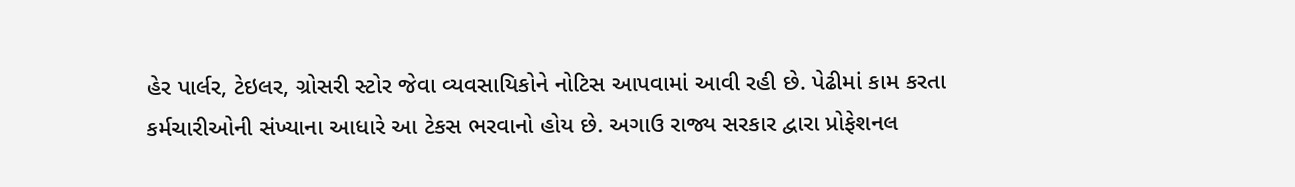હેર પાર્લર, ટેઇલર, ગ્રોસરી સ્ટોર જેવા વ્યવસાયિકોને નોટિસ આપવામાં આવી રહી છે. પેઢીમાં કામ કરતા કર્મચારીઓની સંખ્યાના આધારે આ ટેકસ ભરવાનો હોય છે. અગાઉ રાજ્ય સરકાર દ્વારા પ્રોફેશનલ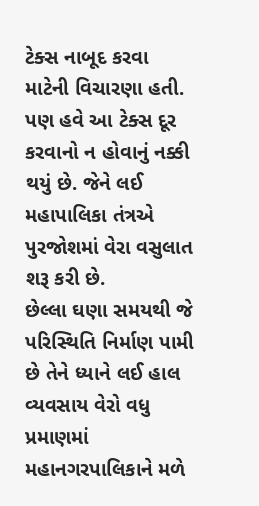ટેક્સ નાબૂદ કરવા માટેની વિચારણા હતી. પણ હવે આ ટેક્સ દૂર કરવાનો ન હોવાનું નક્કી થયું છે. જેને લઈ મહાપાલિકા તંત્રએ પુરજોશમાં વેરા વસુલાત શરૂ કરી છે.
છેલ્લા ઘણા સમયથી જે પરિસ્થિતિ નિર્માણ પામી છે તેને ધ્યાને લઈ હાલ વ્યવસાય વેરો વધુ પ્રમાણમાં મહાનગરપાલિકાને મળે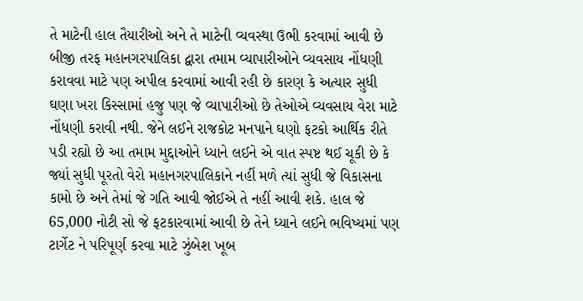તે માટેની હાલ તૈયારીઓ અને તે માટેની વ્યવસ્થા ઉભી કરવામાં આવી છે બીજી તરફ મહાનગરપાલિકા દ્વારા તમામ વ્યાપારીઓને વ્યવસાય નોંધણી કરાવવા માટે પણ અપીલ કરવામાં આવી રહી છે કારણ કે અત્યાર સુધી ઘણા ખરા કિસ્સામાં હજુ પણ જે વ્યાપારીઓ છે તેઓએ વ્યવસાય વેરા માટે નોંધણી કરાવી નથી. જેને લઈને રાજકોટ મનપાને ઘણો ફટકો આર્થિક રીતે પડી રહ્યો છે આ તમામ મુદ્દાઓને ધ્યાને લઈને એ વાત સ્પષ્ટ થઈ ચૂકી છે કે જ્યાં સુધી પૂરતો વેરો મહાનગરપાલિકાને નહીં મળે ત્યાં સુધી જે વિકાસના કામો છે અને તેમાં જે ગતિ આવી જોઈએ તે નહીં આવી શકે. હાલ જે 65,000 નોટી સો જે ફટકારવામાં આવી છે તેને ધ્યાને લઈને ભવિષ્યમાં પણ ટાર્ગેટ ને પરિપૂર્ણ કરવા માટે ઝુંબેશ ખૂબ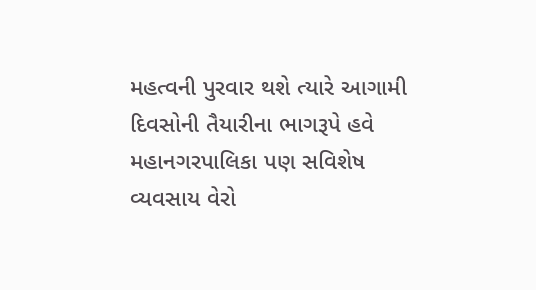મહત્વની પુરવાર થશે ત્યારે આગામી દિવસોની તૈયારીના ભાગરૂપે હવે મહાનગરપાલિકા પણ સવિશેષ વ્યવસાય વેરો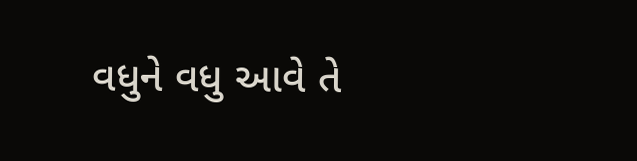વધુને વધુ આવે તે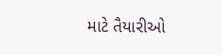માટે તૈયારીઓ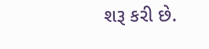શરૂ કરી છે.